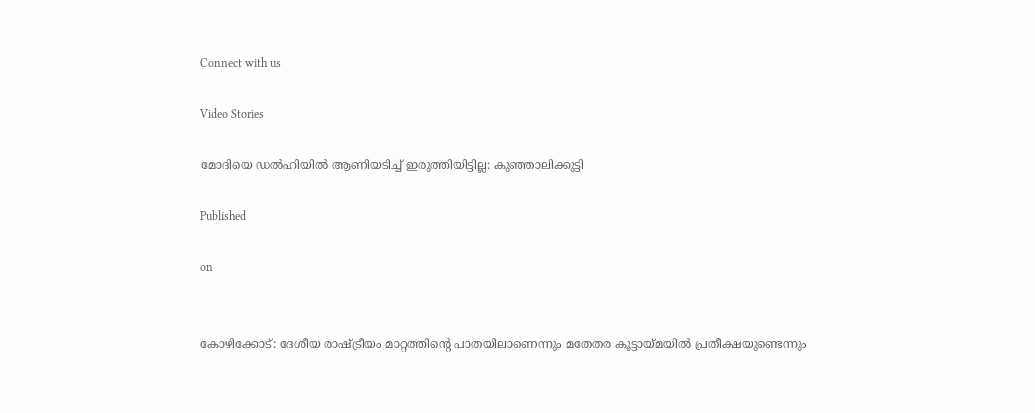Connect with us

Video Stories

മോദിയെ ഡല്‍ഹിയില്‍ ആണിയടിച്ച് ഇരുത്തിയിട്ടില്ല: കുഞ്ഞാലിക്കുട്ടി

Published

on


കോഴിക്കോട്: ദേശീയ രാഷ്ട്രീയം മാറ്റത്തിന്റെ പാതയിലാണെന്നും മതേതര കൂട്ടായ്മയില്‍ പ്രതീക്ഷയുണ്ടെന്നും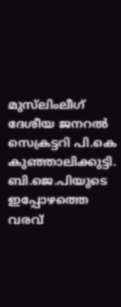മുസ്‌ലിംലീഗ് ദേശീയ ജനറല്‍ സെക്രട്ടറി പി.കെ കുഞ്ഞാലിക്കുട്ടി. ബി.ജെ.പിയുടെ ഇപ്പോഴത്തെ വരവ്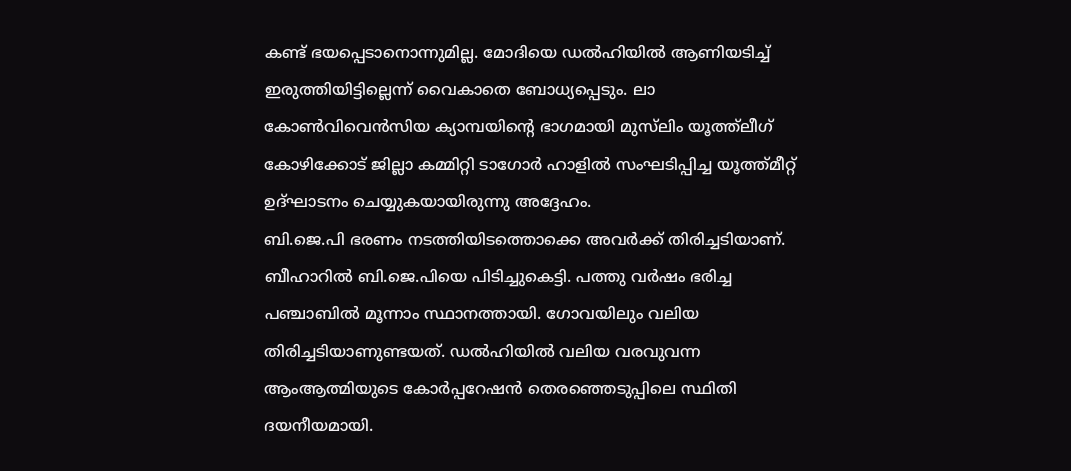കണ്ട് ഭയപ്പെടാനൊന്നുമില്ല. മോദിയെ ഡല്‍ഹിയില്‍ ആണിയടിച്ച് ഇരുത്തിയിട്ടില്ലെന്ന് വൈകാതെ ബോധ്യപ്പെടും. ലാ കോണ്‍വിവെന്‍സിയ ക്യാമ്പയിന്റെ ഭാഗമായി മുസ്‌ലിം യൂത്ത്‌ലീഗ് കോഴിക്കോട് ജില്ലാ കമ്മിറ്റി ടാഗോര്‍ ഹാളില്‍ സംഘടിപ്പിച്ച യൂത്ത്മീറ്റ് ഉദ്ഘാടനം ചെയ്യുകയായിരുന്നു അദ്ദേഹം.
ബി.ജെ.പി ഭരണം നടത്തിയിടത്തൊക്കെ അവര്‍ക്ക് തിരിച്ചടിയാണ്. ബീഹാറില്‍ ബി.ജെ.പിയെ പിടിച്ചുകെട്ടി. പത്തു വര്‍ഷം ഭരിച്ച പഞ്ചാബില്‍ മൂന്നാം സ്ഥാനത്തായി. ഗോവയിലും വലിയ തിരിച്ചടിയാണുണ്ടയത്. ഡല്‍ഹിയില്‍ വലിയ വരവുവന്ന ആംആത്മിയുടെ കോര്‍പ്പറേഷന്‍ തെരഞ്ഞെടുപ്പിലെ സ്ഥിതി ദയനീയമായി.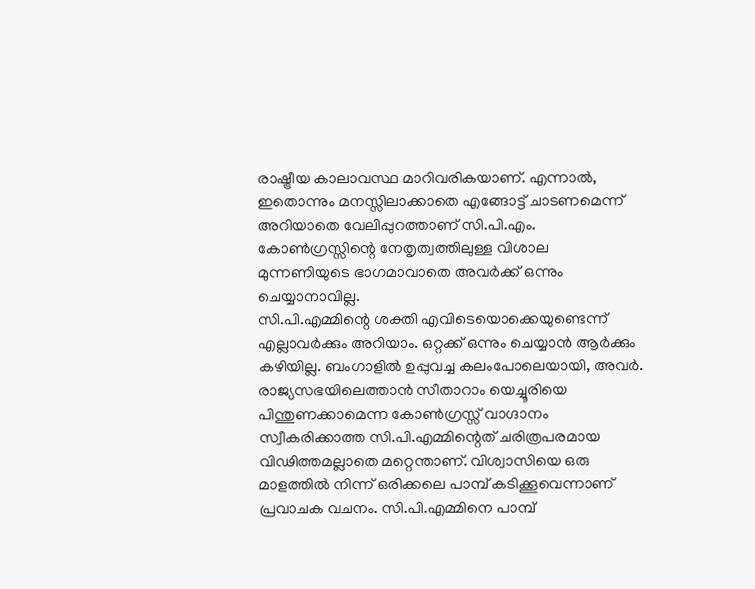രാഷ്ട്രീയ കാലാവസ്ഥ മാറിവരികയാണ്. എന്നാല്‍, ഇതൊന്നും മനസ്സിലാക്കാതെ എങ്ങോട്ട് ചാടണമെന്ന് അറിയാതെ വേലിപ്പുറത്താണ് സി.പി.എം. കോണ്‍ഗ്രസ്സിന്റെ നേതൃത്വത്തിലുള്ള വിശാല മുന്നണിയുടെ ഭാഗമാവാതെ അവര്‍ക്ക് ഒന്നും ചെയ്യാനാവില്ല.
സി.പി.എമ്മിന്റെ ശക്തി എവിടെയൊക്കെയുണ്ടെന്ന് എല്ലാവര്‍ക്കും അറിയാം. ഒറ്റക്ക് ഒന്നും ചെയ്യാന്‍ ആര്‍ക്കും കഴിയില്ല. ബംഗാളില്‍ ഉപ്പുവച്ച കലംപോലെയായി, അവര്‍. രാജ്യസഭയിലെത്താന്‍ സീതാറാം യെച്ചൂരിയെ പിന്തുണക്കാമെന്ന കോണ്‍ഗ്രസ്സ് വാഗ്ദാനം സ്വീകരിക്കാത്ത സി.പി.എമ്മിന്റെത് ചരിത്രപരമായ വിഢിത്തമല്ലാതെ മറ്റെന്താണ്. വിശ്വാസിയെ ഒരു മാളത്തില്‍ നിന്ന് ഒരിക്കലെ പാമ്പ് കടിക്കൂവെന്നാണ് പ്രവാചക വചനം. സി.പി.എമ്മിനെ പാമ്പ്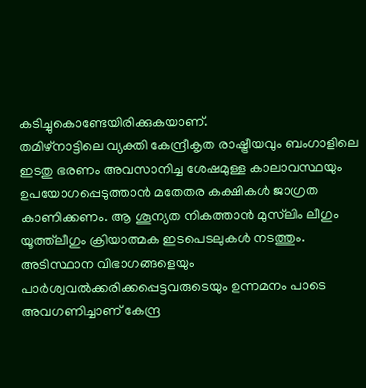കടിച്ചുകൊണ്ടേയിരിക്കുകയാണ്.
തമിഴ്‌നാട്ടിലെ വ്യക്തി കേന്ദ്രീകൃത രാഷ്ട്രീയവും ബംഗാളിലെ ഇടതു ഭരണം അവസാനിച്ച ശേഷമുള്ള കാലാവസ്ഥയും ഉപയോഗപ്പെടുത്താന്‍ മതേതര കക്ഷികള്‍ ജാഗ്രത കാണിക്കണം. ആ ശൂന്യത നികത്താന്‍ മുസ്‌ലിം ലീഗും യൂത്ത്‌ലീഗും ക്രിയാത്മക ഇടപെടലുകള്‍ നടത്തും. അടിസ്ഥാന വിഭാഗങ്ങളെയും പാര്‍ശ്വവല്‍ക്കരിക്കപ്പെട്ടവരുടെയും ഉന്നമനം പാടെ അവഗണിച്ചാണ് കേന്ദ്ര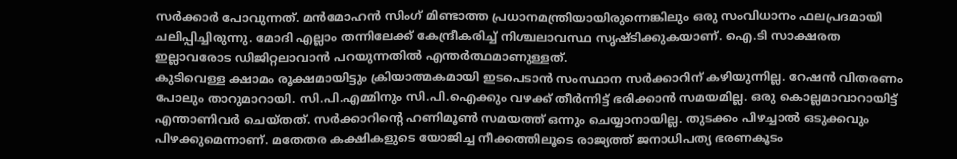സര്‍ക്കാര്‍ പോവുന്നത്. മന്‍മോഹന്‍ സിംഗ് മിണ്ടാത്ത പ്രധാനമന്ത്രിയായിരുന്നെങ്കിലും ഒരു സംവിധാനം ഫലപ്രദമായി ചലിപ്പിച്ചിരുന്നു. മോദി എല്ലാം തന്നിലേക്ക് കേന്ദ്രീകരിച്ച് നിശ്ചലാവസ്ഥ സൃഷ്ടിക്കുകയാണ്. ഐ.ടി സാക്ഷരത ഇല്ലാവരോട ഡിജിറ്റലാവാന്‍ പറയുന്നതില്‍ എന്തര്‍ത്ഥമാണുള്ളത്.
കുടിവെള്ള ക്ഷാമം രൂക്ഷമായിട്ടും ക്രിയാത്മകമായി ഇടപെടാന്‍ സംസ്ഥാന സര്‍ക്കാറിന് കഴിയുന്നില്ല. റേഷന്‍ വിതരണം പോലും താറുമാറായി. സി.പി.എമ്മിനും സി.പി.ഐക്കും വഴക്ക് തീര്‍ന്നിട്ട് ഭരിക്കാന്‍ സമയമില്ല. ഒരു കൊല്ലമാവാറായിട്ട് എന്താണിവര്‍ ചെയ്തത്. സര്‍ക്കാറിന്റെ ഹണിമൂണ്‍ സമയത്ത് ഒന്നും ചെയ്യാനായില്ല. തുടക്കം പിഴച്ചാല്‍ ഒടുക്കവും പിഴക്കുമെന്നാണ്. മതേതര കക്ഷികളുടെ യോജിച്ച നീക്കത്തിലൂടെ രാജ്യത്ത് ജനാധിപത്യ ഭരണകൂടം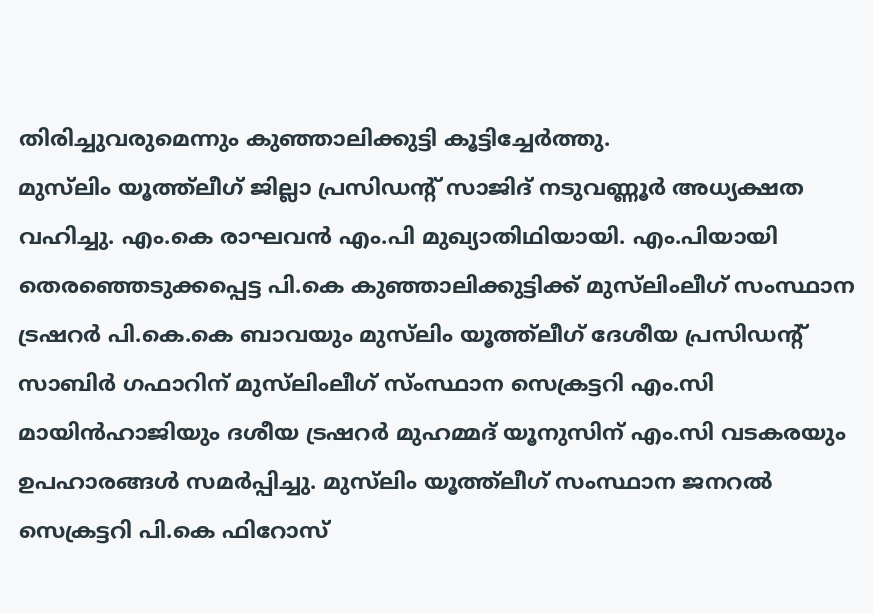തിരിച്ചുവരുമെന്നും കുഞ്ഞാലിക്കുട്ടി കൂട്ടിച്ചേര്‍ത്തു.
മുസ്‌ലിം യൂത്ത്‌ലീഗ് ജില്ലാ പ്രസിഡന്റ് സാജിദ് നടുവണ്ണൂര്‍ അധ്യക്ഷത വഹിച്ചു. എം.കെ രാഘവന്‍ എം.പി മുഖ്യാതിഥിയായി. എം.പിയായി തെരഞ്ഞെടുക്കപ്പെട്ട പി.കെ കുഞ്ഞാലിക്കുട്ടിക്ക് മുസ്‌ലിംലീഗ് സംസ്ഥാന ട്രഷറര്‍ പി.കെ.കെ ബാവയും മുസ്‌ലിം യൂത്ത്‌ലീഗ് ദേശീയ പ്രസിഡന്റ് സാബിര്‍ ഗഫാറിന് മുസ്‌ലിംലീഗ് സ്ംസ്ഥാന സെക്രട്ടറി എം.സി മായിന്‍ഹാജിയും ദശീയ ട്രഷറര്‍ മുഹമ്മദ് യൂനുസിന് എം.സി വടകരയും ഉപഹാരങ്ങള്‍ സമര്‍പ്പിച്ചു. മുസ്‌ലിം യൂത്ത്‌ലീഗ് സംസ്ഥാന ജനറല്‍ സെക്രട്ടറി പി.കെ ഫിറോസ്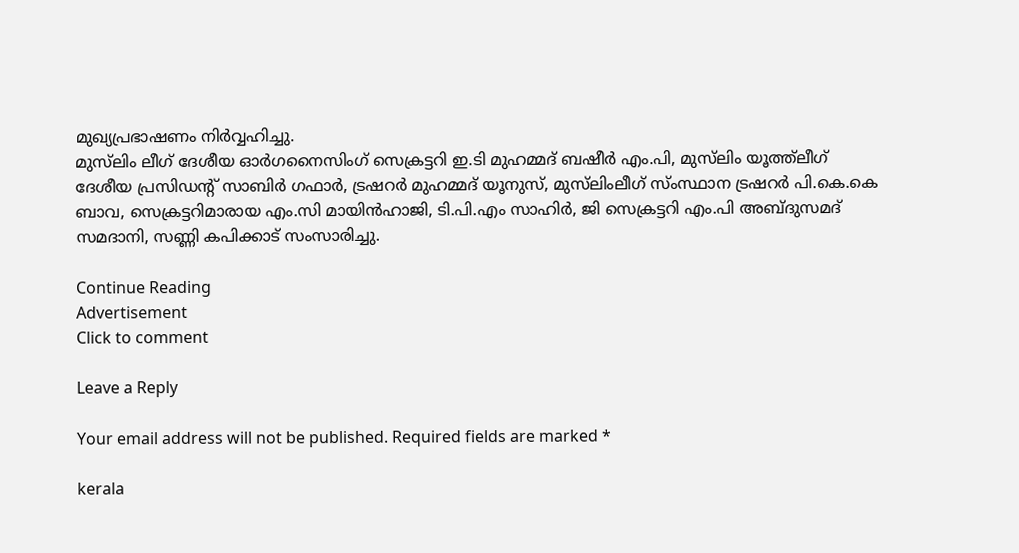മുഖ്യപ്രഭാഷണം നിര്‍വ്വഹിച്ചു.
മുസ്‌ലിം ലീഗ് ദേശീയ ഓര്‍ഗനൈസിംഗ് സെക്രട്ടറി ഇ.ടി മുഹമ്മദ് ബഷീര്‍ എം.പി, മുസ്‌ലിം യൂത്ത്‌ലീഗ് ദേശീയ പ്രസിഡന്റ് സാബിര്‍ ഗഫാര്‍, ട്രഷറര്‍ മുഹമ്മദ് യൂനുസ്, മുസ്‌ലിംലീഗ് സ്ംസ്ഥാന ട്രഷറര്‍ പി.കെ.കെ ബാവ, സെക്രട്ടറിമാരായ എം.സി മായിന്‍ഹാജി, ടി.പി.എം സാഹിര്‍, ജി സെക്രട്ടറി എം.പി അബ്ദുസമദ് സമദാനി, സണ്ണി കപിക്കാട് സംസാരിച്ചു.

Continue Reading
Advertisement
Click to comment

Leave a Reply

Your email address will not be published. Required fields are marked *

kerala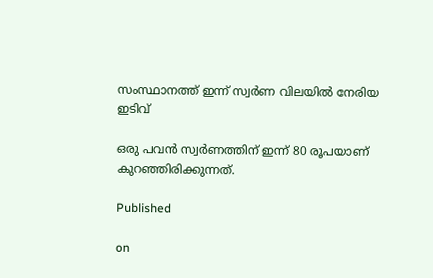സംസ്ഥാനത്ത് ഇന്ന് സ്വര്‍ണ വിലയില്‍ നേരിയ ഇടിവ്

ഒരു പവന്‍ സ്വര്‍ണത്തിന് ഇന്ന് 80 രൂപയാണ് കുറഞ്ഞിരിക്കുന്നത്.

Published

on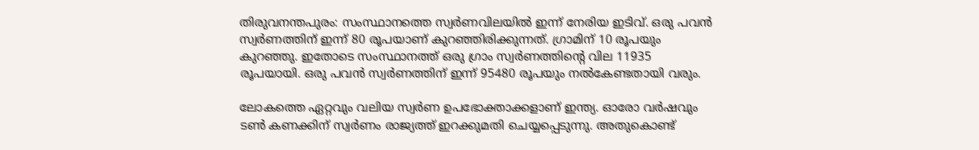തിരുവനന്തപുരം: സംസ്ഥാനത്തെ സ്വര്‍ണവിലയില്‍ ഇന്ന് നേരിയ ഇടിവ്. ഒരു പവന്‍ സ്വര്‍ണത്തിന് ഇന്ന് 80 രൂപയാണ് കുറഞ്ഞിരിക്കുന്നത്. ഗ്രാമിന് 10 രൂപയും കുറഞ്ഞു. ഇതോടെ സംസ്ഥാനത്ത് ഒരു ഗ്രാം സ്വര്‍ണത്തിന്റെ വില 11935 രൂപയായി. ഒരു പവന്‍ സ്വര്‍ണത്തിന് ഇന്ന് 95480 രൂപയും നല്‍കേണ്ടതായി വരും.

ലോകത്തെ ഏറ്റവും വലിയ സ്വര്‍ണ ഉപഭോക്താക്കളാണ് ഇന്ത്യ. ഓരോ വര്‍ഷവും ടണ്‍ കണക്കിന് സ്വര്‍ണം രാജ്യത്ത് ഇറക്കുമതി ചെയ്യപ്പെടുന്നു. അതുകൊണ്ട്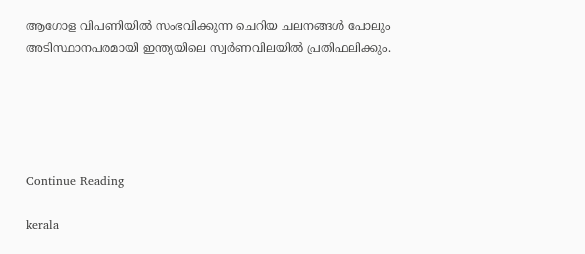ആഗോള വിപണിയില്‍ സംഭവിക്കുന്ന ചെറിയ ചലനങ്ങള്‍ പോലും അടിസ്ഥാനപരമായി ഇന്ത്യയിലെ സ്വര്‍ണവിലയില്‍ പ്രതിഫലിക്കും.





Continue Reading

kerala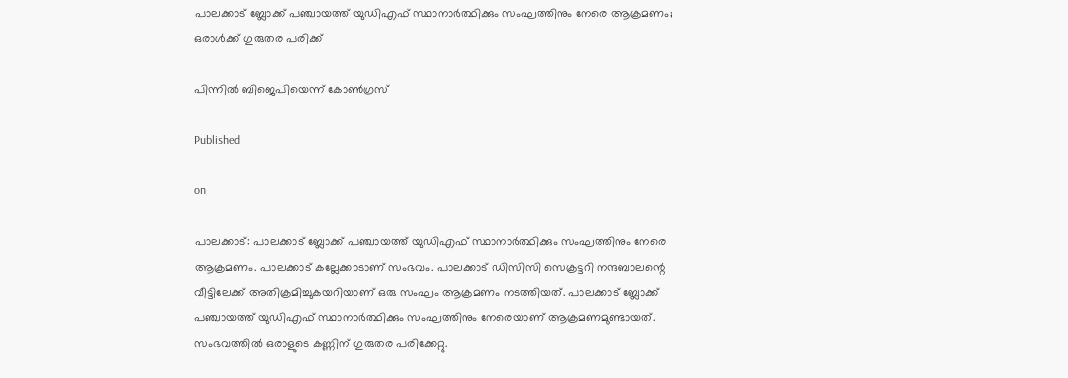പാലക്കാട് ബ്ലോക്ക് പഞ്ചായത്ത് യുഡിഎഫ് സ്ഥാനാര്‍ത്ഥിക്കും സംഘത്തിനും നേരെ ആക്രമണം; ഒരാള്‍ക്ക് ഗുരുതര പരിക്ക്

പിന്നില്‍ ബിജെപിയെന്ന് കോണ്‍ഗ്രസ്

Published

on

പാലക്കാട്: പാലക്കാട് ബ്ലോക്ക് പഞ്ചായത്ത് യുഡിഎഫ് സ്ഥാനാര്‍ത്ഥിക്കും സംഘത്തിനും നേരെ ആക്രമണം. പാലക്കാട് കല്ലേക്കാടാണ് സംഭവം. പാലക്കാട് ഡിസിസി സെക്രട്ടറി നന്ദബാലന്റെ വീട്ടിലേക്ക് അതിക്രമിച്ചുകയറിയാണ് ഒരു സംഘം ആക്രമണം നടത്തിയത്. പാലക്കാട് ബ്ലോക്ക് പഞ്ചായത്ത് യുഡിഎഫ് സ്ഥാനാര്‍ത്ഥിക്കും സംഘത്തിനും നേരെയാണ് ആക്രമണമുണ്ടായത്. സംഭവത്തില്‍ ഒരാളുടെ കണ്ണിന് ഗുരുതര പരിക്കേറ്റു.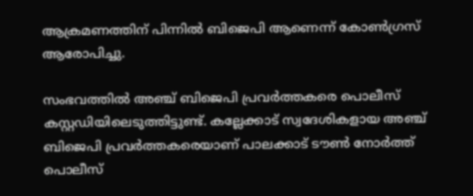ആക്രമണത്തിന് പിന്നില്‍ ബിജെപി ആണെന്ന് കോണ്‍ഗ്രസ് ആരോപിച്ചു.

സംഭവത്തില്‍ അഞ്ച് ബിജെപി പ്രവര്‍ത്തകരെ പൊലീസ് കസ്റ്റഡിയിലെടുത്തിട്ടുണ്ട്. കല്ലേക്കാട് സ്വദേശികളായ അഞ്ച് ബിജെപി പ്രവര്‍ത്തകരെയാണ് പാലക്കാട് ടൗണ്‍ നോര്‍ത്ത് പൊലീസ്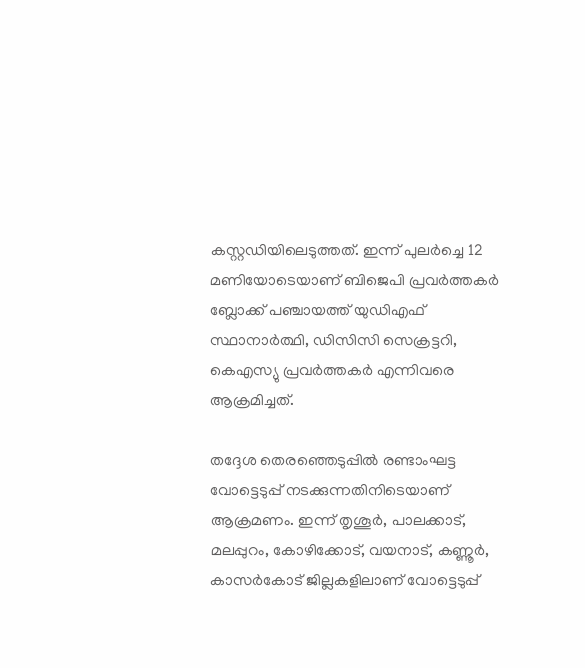കസ്റ്റഡിയിലെടുത്തത്. ഇന്ന് പുലര്‍ച്ചെ 12 മണിയോടെയാണ് ബിജെപി പ്രവര്‍ത്തകര്‍ ബ്ലോക്ക് പഞ്ചായത്ത് യുഡിഎഫ് സ്ഥാനാര്‍ത്ഥി, ഡിസിസി സെക്രട്ടറി, കെഎസ്യു പ്രവര്‍ത്തകര്‍ എന്നിവരെ ആക്രമിച്ചത്.

തദ്ദേശ തെരഞ്ഞെടുപ്പില്‍ രണ്ടാംഘട്ട വോട്ടെടുപ്പ് നടക്കുന്നതിനിടെയാണ് ആക്രമണം. ഇന്ന് തൃശൂര്‍, പാലക്കാട്, മലപ്പുറം, കോഴിക്കോട്, വയനാട്, കണ്ണൂര്‍, കാസര്‍കോട് ജില്ലകളിലാണ് വോട്ടെടുപ്പ്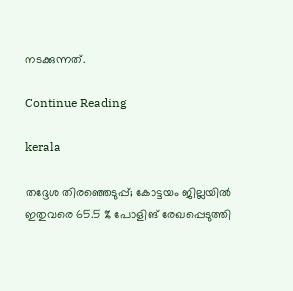നടക്കുന്നത്.

Continue Reading

kerala

തദ്ദേശ തിരഞ്ഞെടുപ്പ്; കോട്ടയം ജില്ലയില്‍ ഇതുവരെ 65.5 % പോളിങ് രേഖപ്പെടുത്തി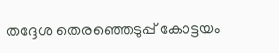തദ്ദേശ തെരഞ്ഞെടുപ്പ് കോട്ടയം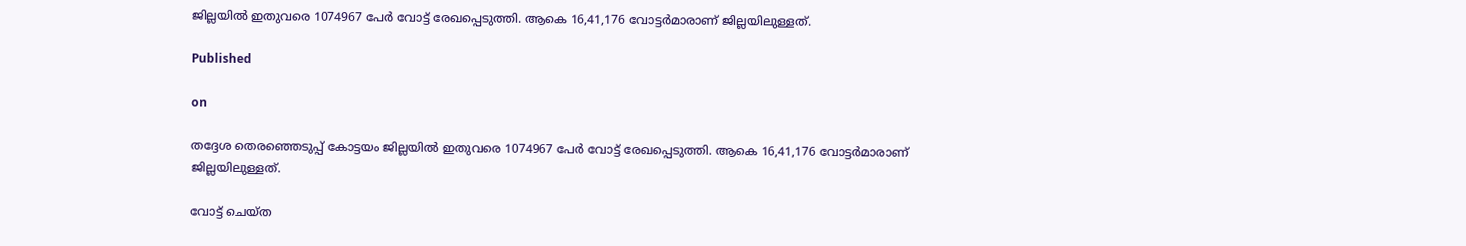ജില്ലയില്‍ ഇതുവരെ 1074967 പേര്‍ വോട്ട് രേഖപ്പെടുത്തി. ആകെ 16,41,176 വോട്ടര്‍മാരാണ് ജില്ലയിലുള്ളത്.

Published

on

തദ്ദേശ തെരഞ്ഞെടുപ്പ് കോട്ടയം ജില്ലയില്‍ ഇതുവരെ 1074967 പേര്‍ വോട്ട് രേഖപ്പെടുത്തി. ആകെ 16,41,176 വോട്ടര്‍മാരാണ് ജില്ലയിലുള്ളത്.

വോട്ട് ചെയ്ത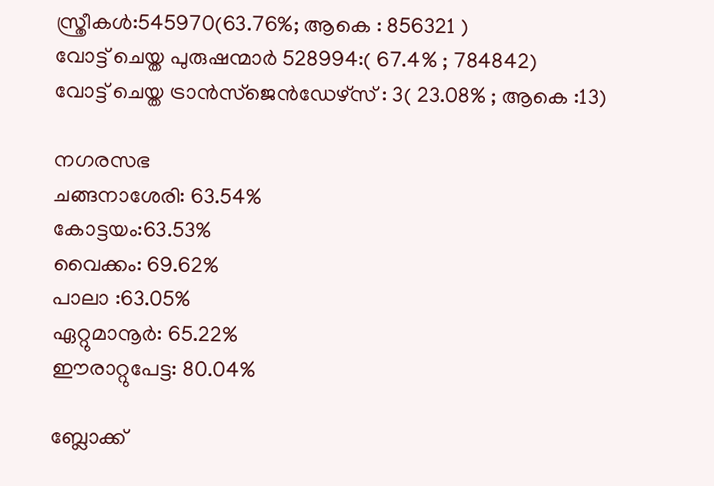സ്ത്രീകള്‍:545970(63.76%; ആകെ : 856321 )
വോട്ട് ചെയ്ത പുരുഷന്മാര്‍ 528994:( 67.4% ; 784842)
വോട്ട് ചെയ്ത ട്രാന്‍സ്‌ജെന്‍ഡേഴ്‌സ് : 3( 23.08% ; ആകെ :13)

നഗരസഭ
ചങ്ങനാശേരി: 63.54%
കോട്ടയം:63.53%
വൈക്കം: 69.62%
പാലാ :63.05%
ഏറ്റുമാനൂര്‍: 65.22%
ഈരാറ്റുപേട്ട: 80.04%

ബ്ലോക്ക്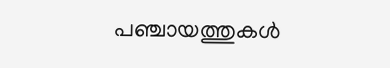പഞ്ചായത്തുകള്‍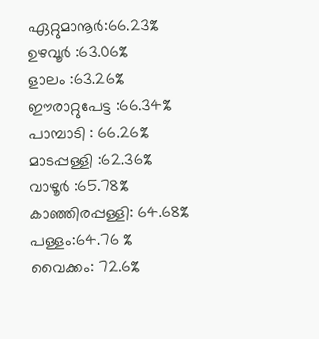ഏറ്റുമാനൂര്‍:66.23%
ഉഴവൂര്‍ :63.06%
ളാലം :63.26%
ഈരാറ്റുപേട്ട :66.34%
പാമ്പാടി : 66.26%
മാടപ്പള്ളി :62.36%
വാഴൂര്‍ :65.78%
കാഞ്ഞിരപ്പള്ളി: 64.68%
പള്ളം:64.76 %
വൈക്കം: 72.6%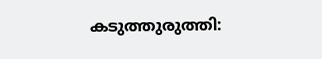കടുത്തുരുത്തി: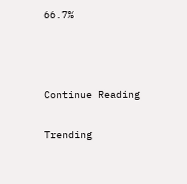66.7%



Continue Reading

Trending